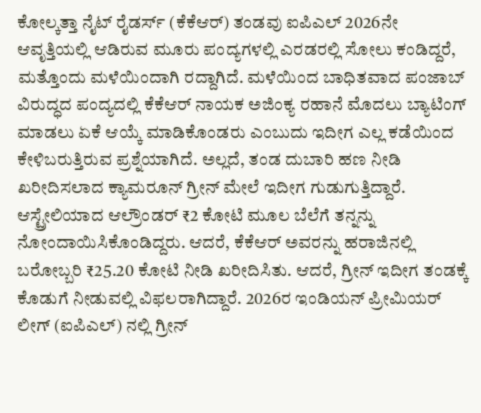ಕೋಲ್ಕತ್ತಾ ನೈಟ್ ರೈಡರ್ಸ್ (ಕೆಕೆಆರ್) ತಂಡವು ಐಪಿಎಲ್ 2026ನೇ ಆವೃತ್ತಿಯಲ್ಲಿ ಆಡಿರುವ ಮೂರು ಪಂದ್ಯಗಳಲ್ಲಿ ಎರಡರಲ್ಲಿ ಸೋಲು ಕಂಡಿದ್ದರೆ, ಮತ್ತೊಂದು ಮಳೆಯಿಂದಾಗಿ ರದ್ದಾಗಿದೆ. ಮಳೆಯಿಂದ ಬಾಧಿತವಾದ ಪಂಜಾಬ್ ವಿರುದ್ಧದ ಪಂದ್ಯದಲ್ಲಿ ಕೆಕೆಆರ್ ನಾಯಕ ಅಜಿಂಕ್ಯ ರಹಾನೆ ಮೊದಲು ಬ್ಯಾಟಿಂಗ್ ಮಾಡಲು ಏಕೆ ಆಯ್ಕೆ ಮಾಡಿಕೊಂಡರು ಎಂಬುದು ಇದೀಗ ಎಲ್ಲ ಕಡೆಯಿಂದ ಕೇಳಿಬರುತ್ತಿರುವ ಪ್ರಶ್ನೆಯಾಗಿದೆ. ಅಲ್ಲದೆ, ತಂಡ ದುಬಾರಿ ಹಣ ನೀಡಿ ಖರೀದಿಸಲಾದ ಕ್ಯಾಮರೂನ್ ಗ್ರೀನ್ ಮೇಲೆ ಇದೀಗ ಗುಡುಗುತ್ತಿದ್ದಾರೆ.
ಆಸ್ಟ್ರೇಲಿಯಾದ ಆಲ್ರೌಂಡರ್ ₹2 ಕೋಟಿ ಮೂಲ ಬೆಲೆಗೆ ತನ್ನನ್ನು ನೋಂದಾಯಿಸಿಕೊಂಡಿದ್ದರು. ಆದರೆ, ಕೆಕೆಆರ್ ಅವರನ್ನು ಹರಾಜಿನಲ್ಲಿ ಬರೋಬ್ಬರಿ ₹25.20 ಕೋಟಿ ನೀಡಿ ಖರೀದಿಸಿತು. ಆದರೆ, ಗ್ರೀನ್ ಇದೀಗ ತಂಡಕ್ಕೆ ಕೊಡುಗೆ ನೀಡುವಲ್ಲಿ ವಿಫಲರಾಗಿದ್ದಾರೆ. 2026ರ ಇಂಡಿಯನ್ ಪ್ರೀಮಿಯರ್ ಲೀಗ್ (ಐಪಿಎಲ್) ನಲ್ಲಿ ಗ್ರೀನ್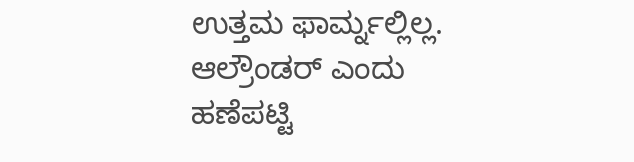ಉತ್ತಮ ಫಾರ್ಮ್ನಲ್ಲಿಲ್ಲ. ಆಲ್ರೌಂಡರ್ ಎಂದು ಹಣೆಪಟ್ಟಿ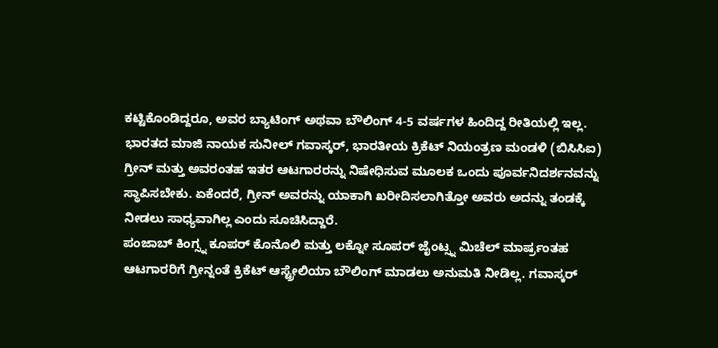ಕಟ್ಟಿಕೊಂಡಿದ್ದರೂ, ಅವರ ಬ್ಯಾಟಿಂಗ್ ಅಥವಾ ಬೌಲಿಂಗ್ 4-5 ವರ್ಷಗಳ ಹಿಂದಿದ್ದ ರೀತಿಯಲ್ಲಿ ಇಲ್ಲ.
ಭಾರತದ ಮಾಜಿ ನಾಯಕ ಸುನೀಲ್ ಗವಾಸ್ಕರ್, ಭಾರತೀಯ ಕ್ರಿಕೆಟ್ ನಿಯಂತ್ರಣ ಮಂಡಳಿ (ಬಿಸಿಸಿಐ) ಗ್ರೀನ್ ಮತ್ತು ಅವರಂತಹ ಇತರ ಆಟಗಾರರನ್ನು ನಿಷೇಧಿಸುವ ಮೂಲಕ ಒಂದು ಪೂರ್ವನಿದರ್ಶನವನ್ನು ಸ್ಥಾಪಿಸಬೇಕು. ಏಕೆಂದರೆ, ಗ್ರೀನ್ ಅವರನ್ನು ಯಾಕಾಗಿ ಖರೀದಿಸಲಾಗಿತ್ತೋ ಅವರು ಅದನ್ನು ತಂಡಕ್ಕೆ ನೀಡಲು ಸಾಧ್ಯವಾಗಿಲ್ಲ ಎಂದು ಸೂಚಿಸಿದ್ದಾರೆ.
ಪಂಜಾಬ್ ಕಿಂಗ್ಸ್ನ ಕೂಪರ್ ಕೊನೊಲಿ ಮತ್ತು ಲಕ್ನೋ ಸೂಪರ್ ಜೈಂಟ್ಸ್ನ ಮಿಚೆಲ್ ಮಾರ್ಷ್ರಂತಹ ಆಟಗಾರರಿಗೆ ಗ್ರೀನ್ನಂತೆ ಕ್ರಿಕೆಟ್ ಆಸ್ಟ್ರೇಲಿಯಾ ಬೌಲಿಂಗ್ ಮಾಡಲು ಅನುಮತಿ ನೀಡಿಲ್ಲ. ಗವಾಸ್ಕರ್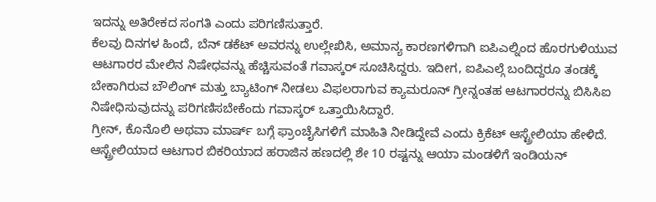ಇದನ್ನು ಅತಿರೇಕದ ಸಂಗತಿ ಎಂದು ಪರಿಗಣಿಸುತ್ತಾರೆ.
ಕೆಲವು ದಿನಗಳ ಹಿಂದೆ, ಬೆನ್ ಡಕೆಟ್ ಅವರನ್ನು ಉಲ್ಲೇಖಿಸಿ, ಅಮಾನ್ಯ ಕಾರಣಗಳಿಗಾಗಿ ಐಪಿಎಲ್ನಿಂದ ಹೊರಗುಳಿಯುವ ಆಟಗಾರರ ಮೇಲಿನ ನಿಷೇಧವನ್ನು ಹೆಚ್ಚಿಸುವಂತೆ ಗವಾಸ್ಕರ್ ಸೂಚಿಸಿದ್ದರು. ಇದೀಗ, ಐಪಿಎಲ್ಗೆ ಬಂದಿದ್ದರೂ ತಂಡಕ್ಕೆ ಬೇಕಾಗಿರುವ ಬೌಲಿಂಗ್ ಮತ್ತು ಬ್ಯಾಟಿಂಗ್ ನೀಡಲು ವಿಫಲರಾಗುವ ಕ್ಯಾಮರೂನ್ ಗ್ರೀನ್ನಂತಹ ಆಟಗಾರರನ್ನು ಬಿಸಿಸಿಐ ನಿಷೇಧಿಸುವುದನ್ನು ಪರಿಗಣಿಸಬೇಕೆಂದು ಗವಾಸ್ಕರ್ ಒತ್ತಾಯಿಸಿದ್ದಾರೆ.
ಗ್ರೀನ್, ಕೊನೊಲಿ ಅಥವಾ ಮಾರ್ಷ್ ಬಗ್ಗೆ ಫ್ರಾಂಚೈಸಿಗಳಿಗೆ ಮಾಹಿತಿ ನೀಡಿದ್ದೇವೆ ಎಂದು ಕ್ರಿಕೆಟ್ ಆಸ್ಟ್ರೇಲಿಯಾ ಹೇಳಿದೆ. ಆಸ್ಟ್ರೇಲಿಯಾದ ಆಟಗಾರ ಬಿಕರಿಯಾದ ಹರಾಜಿನ ಹಣದಲ್ಲಿ ಶೇ 10 ರಷ್ಟನ್ನು ಆಯಾ ಮಂಡಳಿಗೆ ಇಂಡಿಯನ್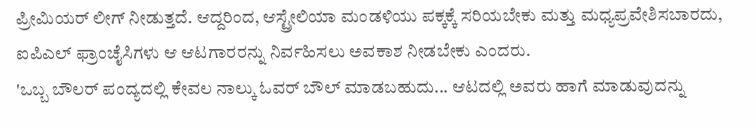ಪ್ರೀಮಿಯರ್ ಲೀಗ್ ನೀಡುತ್ತದೆ. ಆದ್ದರಿಂದ, ಆಸ್ಟ್ರೇಲಿಯಾ ಮಂಡಳಿಯು ಪಕ್ಕಕ್ಕೆ ಸರಿಯಬೇಕು ಮತ್ತು ಮಧ್ಯಪ್ರವೇಶಿಸಬಾರದು, ಐಪಿಎಲ್ ಫ್ರಾಂಚೈಸಿಗಳು ಆ ಆಟಗಾರರನ್ನು ನಿರ್ವಹಿಸಲು ಅವಕಾಶ ನೀಡಬೇಕು ಎಂದರು.
'ಒಬ್ಬ ಬೌಲರ್ ಪಂದ್ಯದಲ್ಲಿ ಕೇವಲ ನಾಲ್ಕು ಓವರ್ ಬೌಲ್ ಮಾಡಬಹುದು... ಆಟದಲ್ಲಿ ಅವರು ಹಾಗೆ ಮಾಡುವುದನ್ನು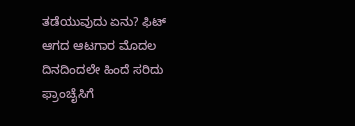ತಡೆಯುವುದು ಏನು? ಫಿಟ್ ಆಗದ ಆಟಗಾರ ಮೊದಲ ದಿನದಿಂದಲೇ ಹಿಂದೆ ಸರಿದು ಫ್ರಾಂಚೈಸಿಗೆ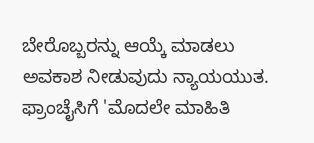ಬೇರೊಬ್ಬರನ್ನು ಆಯ್ಕೆ ಮಾಡಲು ಅವಕಾಶ ನೀಡುವುದು ನ್ಯಾಯಯುತ. ಫ್ರಾಂಚೈಸಿಗೆ 'ಮೊದಲೇ ಮಾಹಿತಿ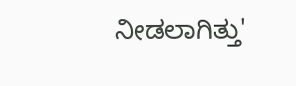ನೀಡಲಾಗಿತ್ತು'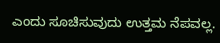ಎಂದು ಸೂಚಿಸುವುದು ಉತ್ತಮ ನೆಪವಲ್ಲ.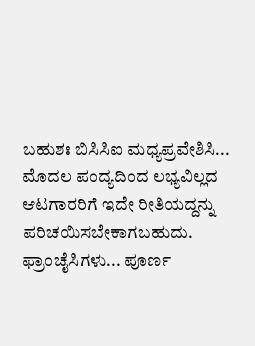ಬಹುಶಃ ಬಿಸಿಸಿಐ ಮಧ್ಯಪ್ರವೇಶಿಸಿ... ಮೊದಲ ಪಂದ್ಯದಿಂದ ಲಭ್ಯವಿಲ್ಲದ ಆಟಗಾರರಿಗೆ ಇದೇ ರೀತಿಯದ್ದನ್ನು ಪರಿಚಯಿಸಬೇಕಾಗಬಹುದು. ಫ್ರಾಂಚೈಸಿಗಳು... ಪೂರ್ಣ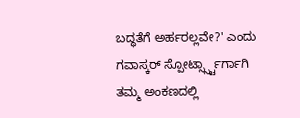ಬದ್ಧತೆಗೆ ಅರ್ಹರಲ್ಲವೇ?' ಎಂದು ಗವಾಸ್ಕರ್ ಸ್ಪೋರ್ಟ್ಸ್ಸ್ಟಾರ್ಗಾಗಿ ತಮ್ಮ ಅಂಕಣದಲ್ಲಿ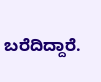ಬರೆದಿದ್ದಾರೆ.